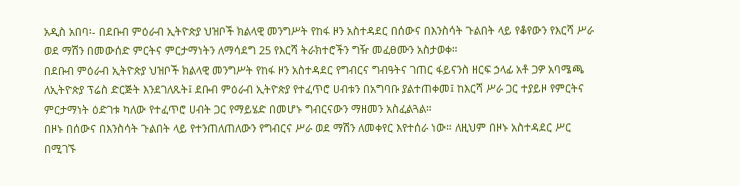አዲስ አበባ፡- በደቡብ ምዕራብ ኢትዮጵያ ህዝቦች ክልላዊ መንግሥት የከፋ ዞን አስተዳደር በሰውና በእንስሳት ጉልበት ላይ የቆየውን የእርሻ ሥራ ወደ ማሽን በመውሰድ ምርትና ምርታማነትን ለማሳደግ 25 የእርሻ ትራክተሮችን ግዥ መፈፀሙን አስታወቀ።
በደቡብ ምዕራብ ኢትዮጵያ ህዝቦች ክልላዊ መንግሥት የከፋ ዞን አስተዳደር የግብርና ግብዓትና ገጠር ፋይናንስ ዘርፍ ኃላፊ አቶ ጋዎ አባሜጫ ለኢትዮጵያ ፕሬስ ድርጅት እንደገለጹት፤ ደቡብ ምዕራብ ኢትዮጵያ የተፈጥሮ ሀብቱን በአግባቡ ያልተጠቀመ፤ ከእርሻ ሥራ ጋር ተያይዞ የምርትና ምርታማነት ዕድገቱ ካለው የተፈጥሮ ሀብት ጋር የማይሄድ በመሆኑ ግብርናውን ማዘመን አስፈልጓል።
በዞኑ በሰውና በእንስሳት ጉልበት ላይ የተንጠለጠለውን የግብርና ሥራ ወደ ማሽን ለመቀየር እየተሰራ ነው። ለዚህም በዞኑ አስተዳደር ሥር በሚገኙ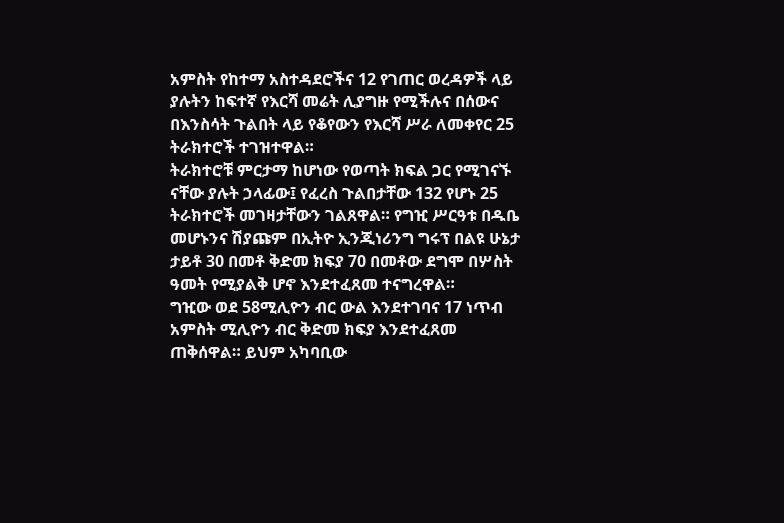አምስት የከተማ አስተዳደሮችና 12 የገጠር ወረዳዎች ላይ ያሉትን ከፍተኛ የእርሻ መሬት ሊያግዙ የሚችሉና በሰውና በእንስሳት ጉልበት ላይ የቆየውን የእርሻ ሥራ ለመቀየር 25 ትራክተሮች ተገዝተዋል።
ትራክተሮቹ ምርታማ ከሆነው የወጣት ክፍል ጋር የሚገናኙ ናቸው ያሉት ኃላፊው፤ የፈረስ ጉልበታቸው 132 የሆኑ 25 ትራክተሮች መገዛታቸውን ገልጸዋል። የግዢ ሥርዓቱ በዱቤ መሆኑንና ሽያጩም በኢትዮ ኢንጂነሪንግ ግሩፕ በልዩ ሁኔታ ታይቶ 30 በመቶ ቅድመ ክፍያ 70 በመቶው ደግሞ በሦስት ዓመት የሚያልቅ ሆኖ እንደተፈጸመ ተናግረዋል።
ግዢው ወደ 58ሚሊዮን ብር ውል እንደተገባና 17 ነጥብ አምስት ሚሊዮን ብር ቅድመ ክፍያ እንደተፈጸመ ጠቅሰዋል። ይህም አካባቢው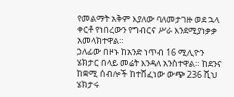የመልማት አቅም እያለው ባለመታገዙ ወደ ኋላ ቀርቶ የነበረውን የግብርና ሥራ እንደሚያነቃቃ አመላክተዋል።
ኃለፊው በዞኑ ከአንድ ነጥብ 16 ሚሊዮን ሄክታር በላይ መሬት እንዳለ አንስተዋል። ከደንና ከቋሚ ሰብሎች ከተሸፈነው ውጭ 236 ሺህ ሄክታሩ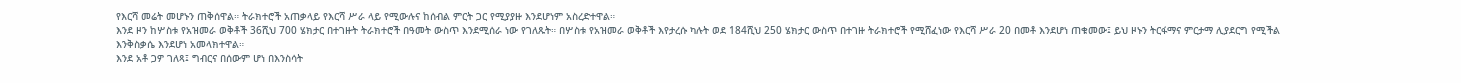የእርሻ መሬት መሆኑን ጠቅሰዋል። ትራክተሮች አጠቃላይ የእርሻ ሥራ ላይ የሚውሉና ከሰብል ምርት ጋር የሚያያዙ እንደሆነም አስረድተዋል።
እንደ ዞን ከሦስቱ የአዝመራ ወቅቶች 36ሺህ 700 ሄክታር በተገዙት ትራክተሮች በዓመት ውስጥ እንደሚሰራ ነው የገለጹት። በሦስቱ የአዝመራ ወቅቶች እየታረሱ ካሉት ወደ 184ሺህ 250 ሄክታር ውስጥ በተገዙ ትራክተሮች የሚሸፈነው የእርሻ ሥራ 20 በመቶ እንደሆነ ጠቁመው፤ ይህ ዞኑን ትርፋማና ምርታማ ሊያደርግ የሚችል እንቅስቃሴ እንደሆነ አመላክተዋል።
እንደ አቶ ጋዎ ገለጻ፤ ግብርና በሰውም ሆነ በእንስሳት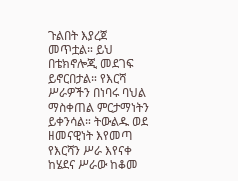ጉልበት እያረጀ መጥቷል። ይህ በቴክኖሎጂ መደገፍ ይኖርበታል። የእርሻ ሥራዎችን በነባሩ ባህል ማስቀጠል ምርታማነትን ይቀንሳል። ትውልዱ ወደ ዘመናዊነት እየመጣ የእርሻን ሥራ እየናቀ ከሄደና ሥራው ከቆመ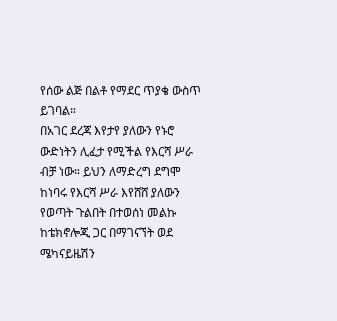የሰው ልጅ በልቶ የማደር ጥያቄ ውስጥ ይገባል።
በአገር ደረጃ እየታየ ያለውን የኑሮ ውድነትን ሊፈታ የሚችል የእርሻ ሥራ ብቻ ነው። ይህን ለማድረግ ደግሞ ከነባሩ የእርሻ ሥራ እየሸሸ ያለውን የወጣት ጉልበት በተወሰነ መልኩ ከቴክኖሎጂ ጋር በማገናኘት ወደ ሜካናይዜሽን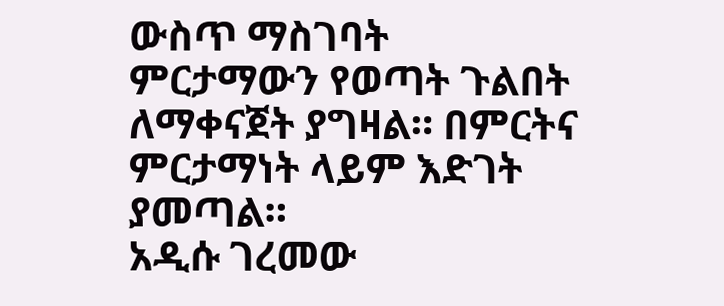ውስጥ ማስገባት ምርታማውን የወጣት ጉልበት ለማቀናጀት ያግዛል። በምርትና ምርታማነት ላይም እድገት ያመጣል።
አዲሱ ገረመው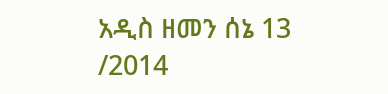አዲስ ዘመን ሰኔ 13 /2014